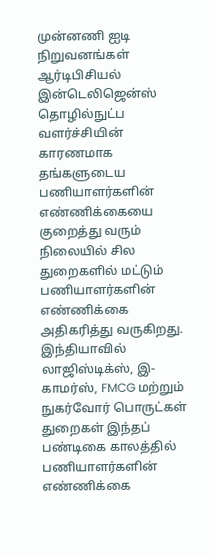முன்னணி ஐடி நிறுவனங்கள் ஆர்டிபிசியல் இன்டெலிஜென்ஸ் தொழில்நுட்ப வளர்ச்சியின் காரணமாக தங்களுடைய பணியாளர்களின் எண்ணிக்கையை குறைத்து வரும் நிலையில் சில துறைகளில் மட்டும் பணியாளர்களின் எண்ணிக்கை அதிகரித்து வருகிறது. இந்தியாவில் லாஜிஸ்டிக்ஸ், இ-காமர்ஸ், FMCG மற்றும் நுகர்வோர் பொருட்கள் துறைகள் இந்தப் பண்டிகை காலத்தில் பணியாளர்களின் எண்ணிக்கை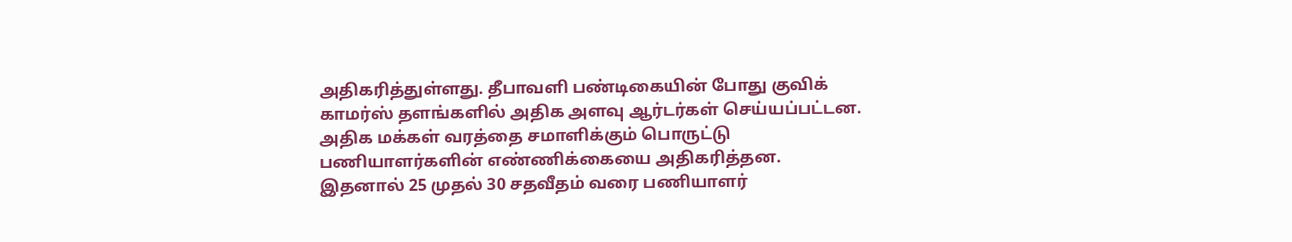அதிகரித்துள்ளது. தீபாவளி பண்டிகையின் போது குவிக் காமர்ஸ் தளங்களில் அதிக அளவு ஆர்டர்கள் செய்யப்பட்டன.
அதிக மக்கள் வரத்தை சமாளிக்கும் பொருட்டு பணியாளர்களின் எண்ணிக்கையை அதிகரித்தன. இதனால் 25 முதல் 30 சதவீதம் வரை பணியாளர்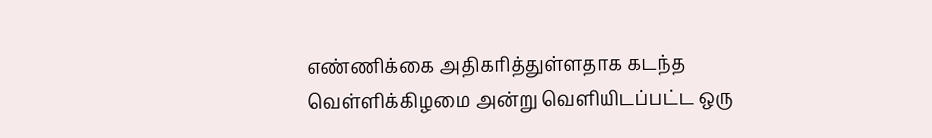எண்ணிக்கை அதிகரித்துள்ளதாக கடந்த வெள்ளிக்கிழமை அன்று வெளியிடப்பட்ட ஒரு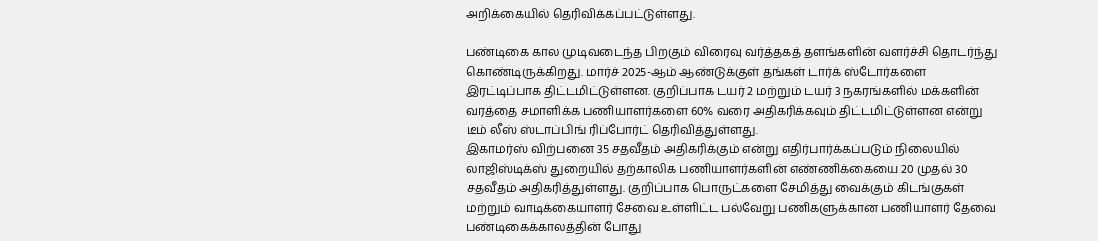அறிக்கையில் தெரிவிக்கப்பட்டுள்ளது.

பண்டிகை கால முடிவடைந்த பிறகும் விரைவு வர்த்தகத் தளங்களின் வளர்ச்சி தொடர்ந்து கொண்டிருக்கிறது. மார்ச் 2025-ஆம் ஆண்டுக்குள் தங்கள் டார்க் ஸ்டோர்களை இரட்டிப்பாக திட்டமிட்டுள்ளன. குறிப்பாக டயர் 2 மற்றும் டயர் 3 நகரங்களில் மக்களின் வரத்தை சமாளிக்க பணியாளர்களை 60% வரை அதிகரிக்கவும் திட்டமிட்டுள்ளன என்று டீம் லீஸ் ஸ்டாப்பிங் ரிப்போர்ட் தெரிவித்துள்ளது.
இகாமர்ஸ் விற்பனை 35 சதவீதம் அதிகரிக்கும் என்று எதிர்பார்க்கப்படும் நிலையில் லாஜிஸ்டிக்ஸ் துறையில் தற்காலிக பணியாளர்களின் எண்ணிக்கையை 20 முதல் 30 சதவீதம் அதிகரித்துள்ளது. குறிப்பாக பொருட்களை சேமித்து வைக்கும் கிடங்குகள் மற்றும் வாடிக்கையாளர் சேவை உள்ளிட்ட பல்வேறு பணிகளுக்கான பணியாளர் தேவை பண்டிகைக்காலத்தின் போது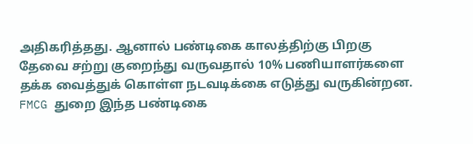அதிகரித்தது. ஆனால் பண்டிகை காலத்திற்கு பிறகு தேவை சற்று குறைந்து வருவதால் 10% பணியாளர்களை தக்க வைத்துக் கொள்ள நடவடிக்கை எடுத்து வருகின்றன.
FMCG துறை இந்த பண்டிகை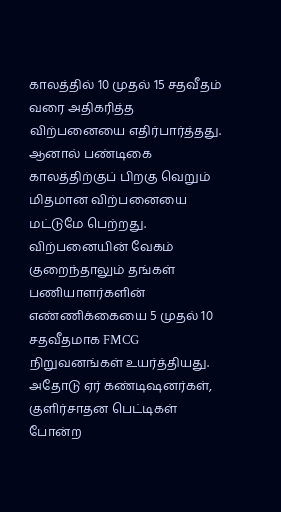காலத்தில் 10 முதல் 15 சதவீதம் வரை அதிகரித்த விற்பனையை எதிர்பார்த்தது. ஆனால் பண்டிகை காலத்திற்குப் பிறகு வெறும் மிதமான விற்பனையை மட்டுமே பெற்றது. விற்பனையின் வேகம் குறைந்தாலும் தங்கள் பணியாளர்களின் எண்ணிக்கையை 5 முதல் 10 சதவீதமாக FMCG நிறுவனங்கள் உயர்த்தியது.
அதோடு ஏர் கண்டிஷனர்கள், குளிர்சாதன பெட்டிகள் போன்ற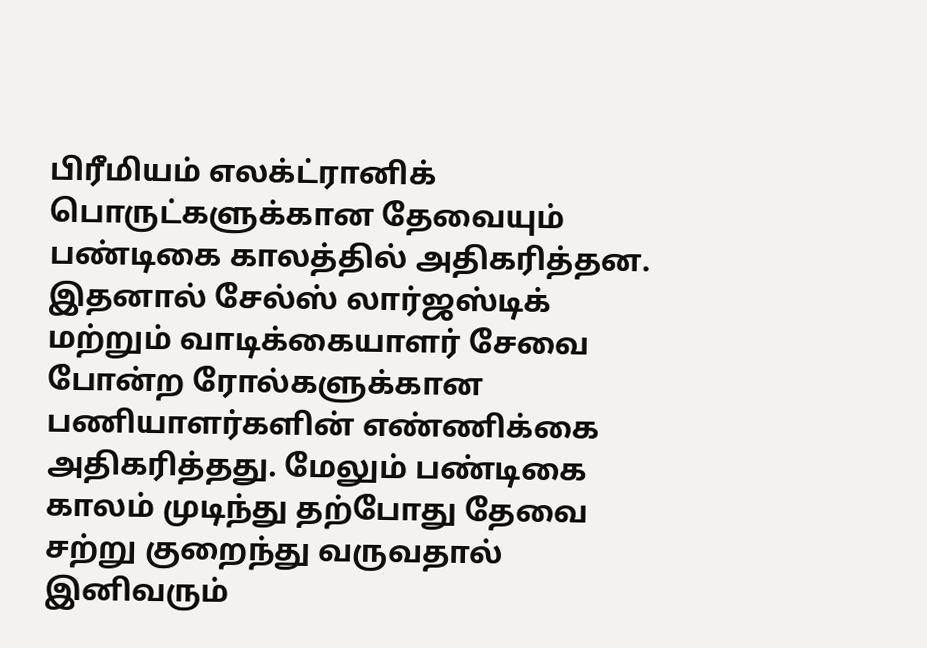பிரீமியம் எலக்ட்ரானிக் பொருட்களுக்கான தேவையும் பண்டிகை காலத்தில் அதிகரித்தன. இதனால் சேல்ஸ் லார்ஜஸ்டிக் மற்றும் வாடிக்கையாளர் சேவை போன்ற ரோல்களுக்கான பணியாளர்களின் எண்ணிக்கை அதிகரித்தது. மேலும் பண்டிகை காலம் முடிந்து தற்போது தேவை சற்று குறைந்து வருவதால் இனிவரும்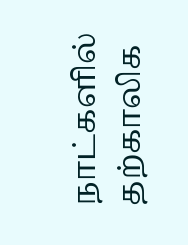நாட்களில் தற்காலிக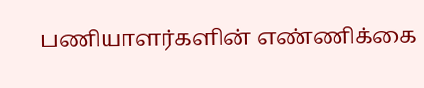பணியாளர்களின் எண்ணிக்கை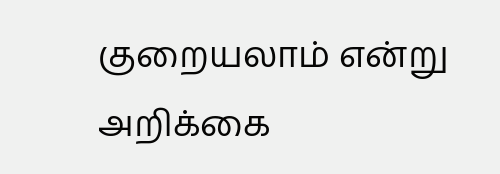குறையலாம் என்று அறிக்கை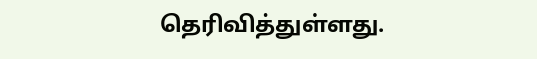தெரிவித்துள்ளது.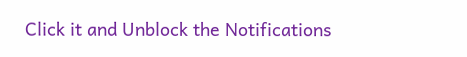Click it and Unblock the Notifications